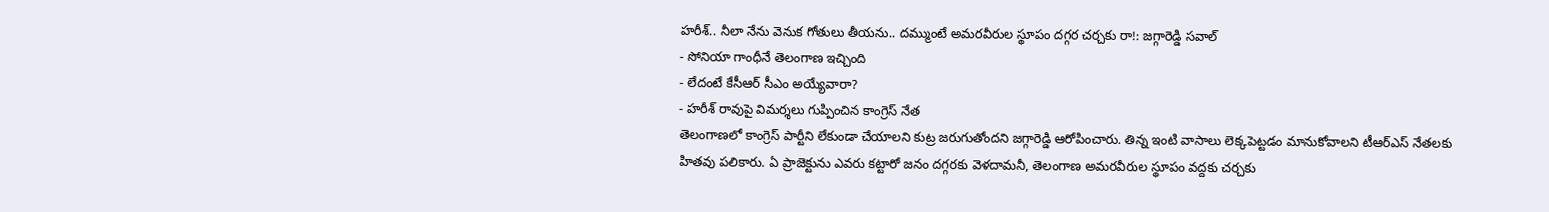హరీశ్.. నీలా నేను వెనుక గోతులు తీయను.. దమ్ముంటే అమరవీరుల స్థూపం దగ్గర చర్చకు రా!: జగ్గారెడ్డి సవాల్
- సోనియా గాంధీనే తెలంగాణ ఇచ్చింది
- లేదంటే కేసీఆర్ సీఎం అయ్యేవారా?
- హరీశ్ రావుపై విమర్శలు గుప్పించిన కాంగ్రెస్ నేత
తెలంగాణలో కాంగ్రెస్ పార్టీని లేకుండా చేయాలని కుట్ర జరుగుతోందని జగ్గారెడ్డి ఆరోపించారు. తిన్న ఇంటి వాసాలు లెక్కపెట్టడం మానుకోవాలని టీఆర్ఎస్ నేతలకు హితవు పలికారు. ఏ ప్రాజెక్టును ఎవరు కట్టారో జనం దగ్గరకు వెళదామనీ, తెలంగాణ అమరవీరుల స్థూపం వద్దకు చర్చకు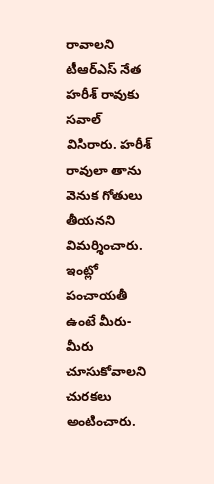రావాలని టీఆర్ఎస్ నేత హరీశ్ రావుకు సవాల్ విసిరారు. హరీశ్ రావులా తాను వెనుక గోతులు తీయనని విమర్శించారు. ఇంట్లో పంచాయతీ ఉంటే మీరు-మీరు చూసుకోవాలని చురకలు అంటించారు.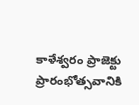కాళేశ్వరం ప్రాజెక్టు ప్రారంభోత్సవానికి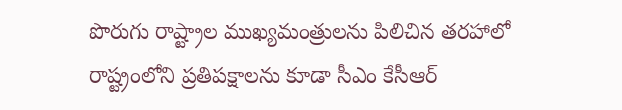పొరుగు రాష్ట్రాల ముఖ్యమంత్రులను పిలిచిన తరహాలో రాష్ట్రంలోని ప్రతిపక్షాలను కూడా సీఎం కేసీఆర్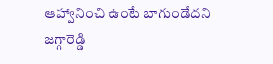ఆహ్వానించి ఉంటే బాగుండేదని జగ్గారెడ్డి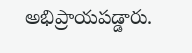అభిప్రాయపడ్డారు.